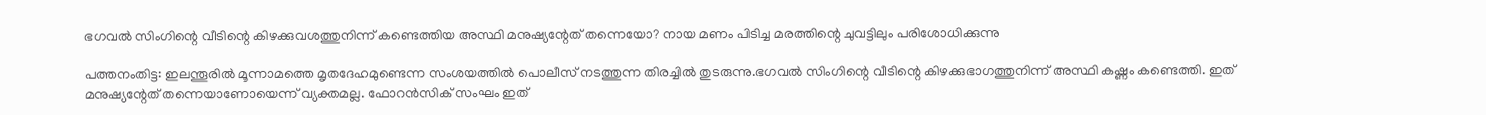ഭഗവൽ സിംഗിന്റെ വീടിന്റെ കിഴക്കുവശത്തുനിന്ന് കണ്ടെത്തിയ അസ്ഥി മനുഷ്യന്റേത് തന്നെയോ? നായ മണം പിടിച്ച മരത്തിന്റെ ചുവട്ടിലും പരിശോധിക്കുന്നു

പത്തനംതിട്ട: ഇലന്തൂരിൽ മൂന്നാമത്തെ മൃതദേഹമുണ്ടെന്ന സംശയത്തിൽ പൊലീസ് നടത്തുന്ന തിരച്ചിൽ തുടരുന്നു.ഭഗവൽ സിംഗിന്റെ വീടിന്റെ കിഴക്കുഭാഗത്തുനിന്ന് അസ്ഥി കഷ്ണം കണ്ടെത്തി. ഇത് മനുഷ്യന്റേത് തന്നെയാണോയെന്ന് വ്യക്തമല്ല. ഫോറൻസിക് സംഘം ഇത്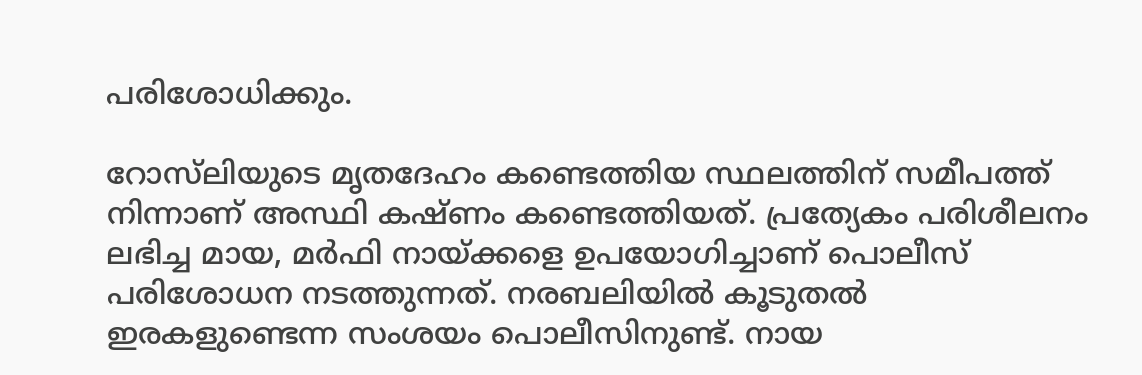പരിശോധിക്കും.

റോസ്‌ലിയുടെ മൃതദേഹം കണ്ടെത്തിയ സ്ഥലത്തിന് സമീപത്ത് നിന്നാണ് അസ്ഥി കഷ്ണം കണ്ടെത്തിയത്. പ്രത്യേകം പരിശീലനം ലഭിച്ച മായ, മർഫി നായ്ക്കളെ ഉപയോഗിച്ചാണ് പൊലീസ് പരിശോധന നടത്തുന്നത്. നരബലിയിൽ കൂടുതൽ ഇരകളുണ്ടെന്ന സംശയം പൊലീസിനുണ്ട്. നായ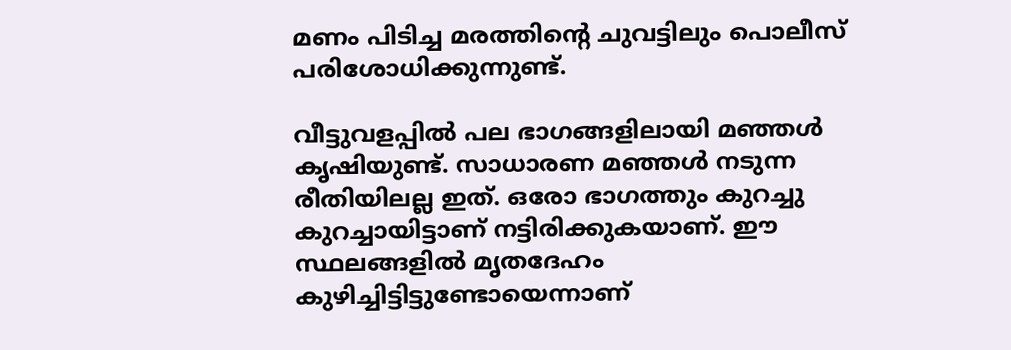മണം പിടിച്ച മരത്തിന്റെ ചുവട്ടിലും പൊലീസ് പരിശോധിക്കുന്നുണ്ട്.

വീട്ടുവളപ്പിൽ പല ഭാഗങ്ങളിലായി മഞ്ഞൾ കൃഷിയുണ്ട്. സാധാരണ മഞ്ഞൾ നടുന്ന രീതിയിലല്ല ഇത്. ഒരോ ഭാഗത്തും കുറച്ചു കുറച്ചായിട്ടാണ് നട്ടിരിക്കുകയാണ്. ഈ സ്ഥലങ്ങളിൽ മൃതദേഹം കുഴിച്ചിട്ടിട്ടുണ്ടോയെന്നാണ്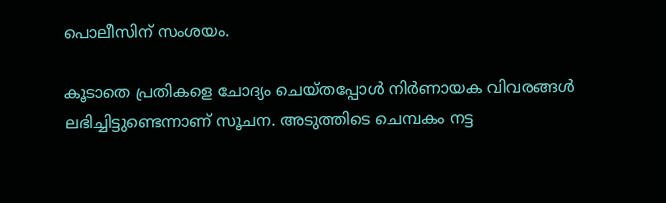പൊലീസിന് സംശയം.

കൂടാതെ പ്രതികളെ ചോദ്യം ചെയ്‌തപ്പോൾ നിർണായക വിവരങ്ങൾ ലഭിച്ചിട്ടുണ്ടെന്നാണ് സൂചന. അടുത്തിടെ ചെമ്പകം നട്ട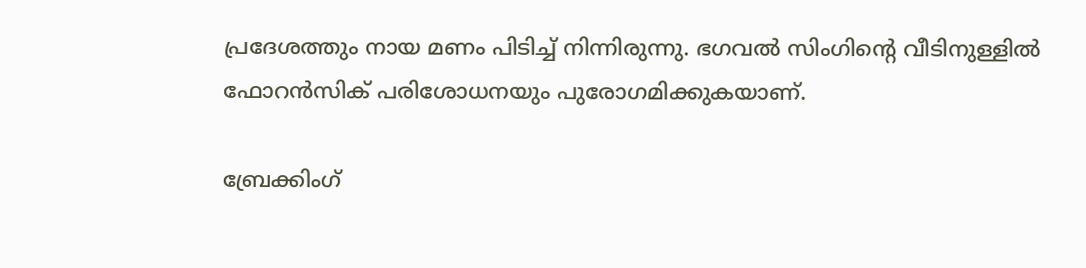പ്രദേശത്തും നായ മണം പിടിച്ച് നിന്നിരുന്നു. ഭഗവൽ സിംഗിന്റെ വീടിനുള്ളിൽ ഫോറൻസിക് പരിശോധനയും പുരോഗമിക്കുകയാണ്.

ബ്രേക്കിംഗ്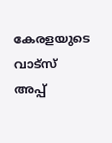കേരളയുടെ വാട്സ് അപ്പ്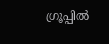ഗ്രൂപ്പിൽ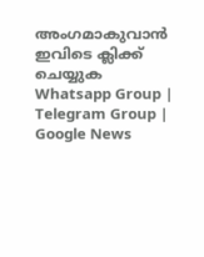അംഗമാകുവാൻ ഇവിടെ ക്ലിക്ക് ചെയ്യുക Whatsapp Group | Telegram Group | Google News